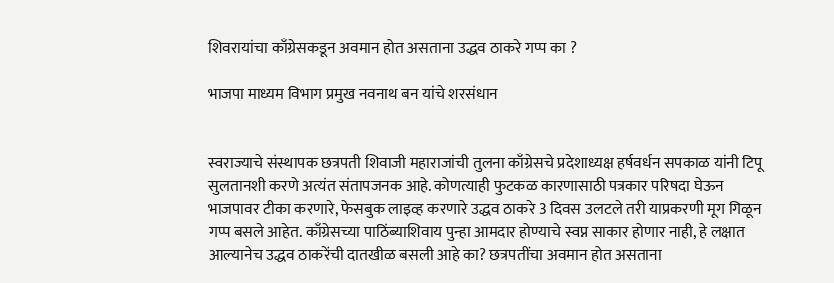शिवरायांचा काँग्रेसकडून अवमान होत असताना उद्धव ठाकरे गप्प का ?

भाजपा माध्यम विभाग प्रमुख नवनाथ बन यांचे शरसंधान


स्वराज्याचे संस्थापक छत्रपती शिवाजी महाराजांची तुलना काँग्रेसचे प्रदेशाध्यक्ष हर्षवर्धन सपकाळ यांनी टिपू सुलतानशी करणे अत्यंत संतापजनक आहे. कोणत्याही फुटकळ कारणासाठी पत्रकार परिषदा घेऊन भाजपावर टीका करणारे, फेसबुक लाइव्ह करणारे उद्धव ठाकरे 3 दिवस उलटले तरी याप्रकरणी मूग गिळून गप्प बसले आहेत. काँग्रेसच्या पाठिंब्याशिवाय पुन्हा आमदार होण्याचे स्वप्न साकार होणार नाही, हे लक्षात आल्यानेच उद्धव ठाकरेंची दातखीळ बसली आहे का? छत्रपतींचा अवमान होत असताना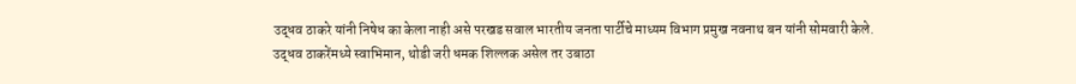उद्धव ठाकरे यांनी निषेध का केला नाही असे परखड सवाल भारतीय जनता पार्टीचे माध्यम विभाग प्रमुख नवनाथ बन यांनी सोमवारी केले. उद्धव ठाकरेंमध्ये स्वाभिमान, थोडी जरी धमक शिल्लक असेल तर उबाठा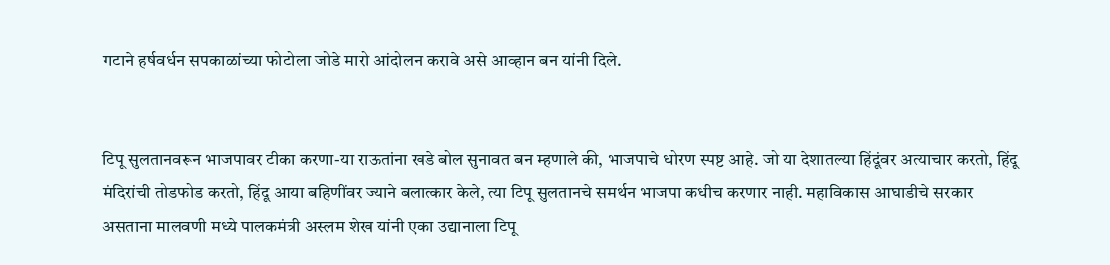गटाने हर्षवर्धन सपकाळांच्या फोटोला जोडे मारो आंदोलन करावे असे आव्हान बन यांनी दिले.


टिपू सुलतानवरून भाजपावर टीका करणा-या राऊतांना खडे बोल सुनावत बन म्हणाले की, भाजपाचे धोरण स्पष्ट आहे. जो या देशातल्या हिंदूंवर अत्याचार करतो, हिंदू मंदिरांची तोडफोड करतो, हिंदू आया बहिणींवर ज्याने बलात्कार केले, त्या टिपू सुलतानचे समर्थन भाजपा कधीच करणार नाही. महाविकास आघाडीचे सरकार असताना मालवणी मध्ये पालकमंत्री अस्लम शेख यांनी एका उद्यानाला टिपू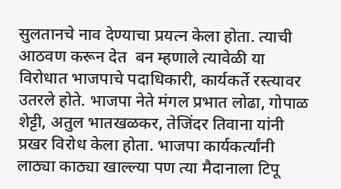सुलतानचे नाव देण्याचा प्रयत्न केला होता. त्याची आठवण करून देत  बन म्हणाले त्यावेळी या विरोधात भाजपाचे पदाधिकारी, कार्यकर्ते रस्त्यावर उतरले होते. भाजपा नेते मंगल प्रभात लोढा, गोपाळ शेट्टी, अतुल भातखळकर, तेजिंदर तिवाना यांनी प्रखर विरोध केला होता. भाजपा कार्यकर्त्यांनी लाठ्या काठ्या खाल्ल्या पण त्या मैदानाला टिपू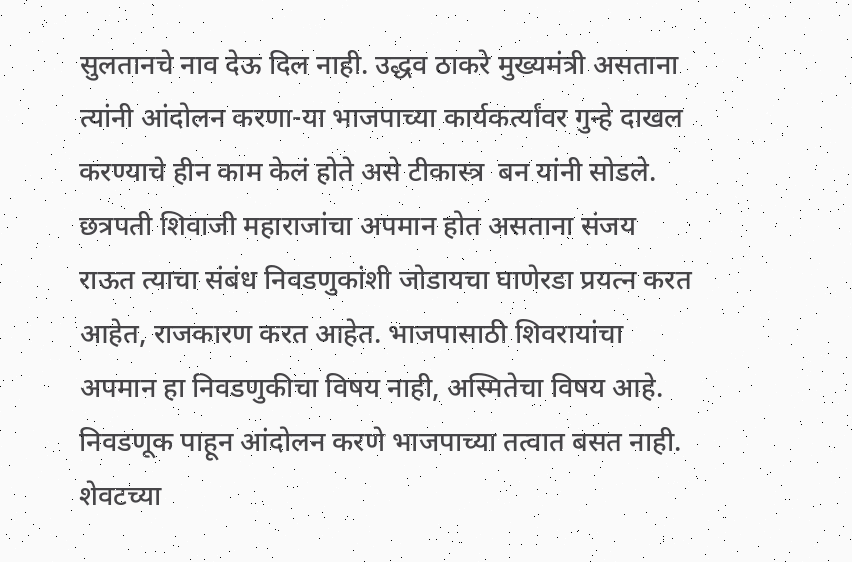सुलतानचे नाव देऊ दिल नाही. उद्धव ठाकरे मुख्यमंत्री असताना त्यांनी आंदोलन करणा-या भाजपाच्या कार्यकर्त्यांवर गुन्हे दाखल करण्याचे हीन काम केलं होते असे टीकास्त्र  बन यांनी सोडले. छत्रपती शिवाजी महाराजांचा अपमान होत असताना संजय राऊत त्याचा संबंध निवडणुकांशी जोडायचा घाणेरडा प्रयत्न करत आहेत, राजकारण करत आहेत. भाजपासाठी शिवरायांचा अपमान हा निवडणुकीचा विषय नाही, अस्मितेचा विषय आहे. निवडणूक पाहून आंदोलन करणे भाजपाच्या तत्वात बसत नाही. शेवटच्या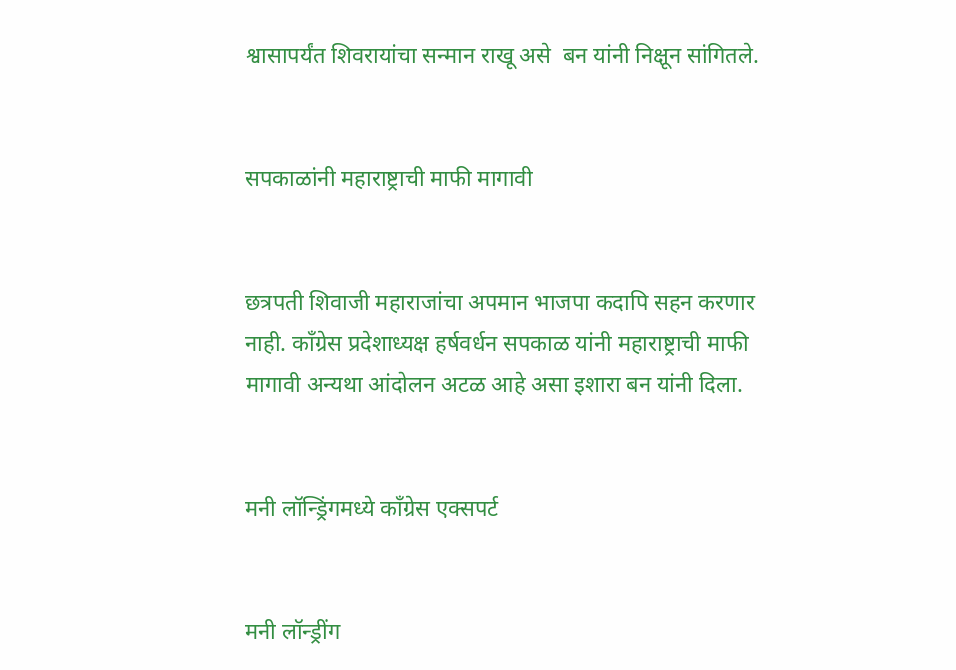श्वासापर्यंत शिवरायांचा सन्मान राखू असे  बन यांनी निक्षून सांगितले.


सपकाळांनी महाराष्ट्राची माफी मागावी


छत्रपती शिवाजी महाराजांचा अपमान भाजपा कदापि सहन करणार नाही. काँग्रेस प्रदेशाध्यक्ष हर्षवर्धन सपकाळ यांनी महाराष्ट्राची माफी मागावी अन्यथा आंदोलन अटळ आहे असा इशारा बन यांनी दिला.


मनी लॉन्ड्रिंगमध्ये काँग्रेस एक्सपर्ट


मनी लॉन्ड्रींग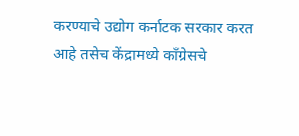करण्याचे उद्योग कर्नाटक सरकार करत आहे तसेच केंद्रामध्ये काँग्रेसचे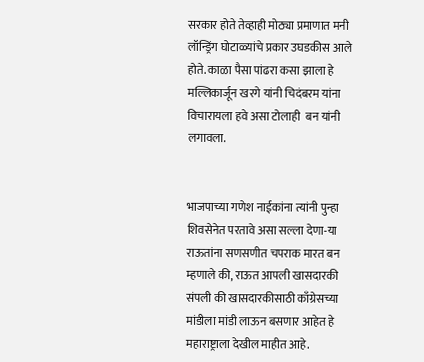सरकार होते तेव्हाही मोठ्या प्रमाणात मनी लॉन्ड्रिंग घोटाळ्यांचे प्रकार उघडकीस आले होते. काळा पैसा पांढरा कसा झाला हे मल्लिकार्जून खरगे यांनी चिदंबरम यांना विचारायला हवे असा टोलाही  बन यांनी लगावला.


भाजपाच्या गणेश नाईकांना त्यांनी पुन्हा शिवसेनेत परतावे असा सल्ला देणा-या राऊतांना सणसणीत चपराक मारत बन म्हणाले की, राऊत आपली खासदारकी संपली की खासदारकीसाठी काँग्रेसच्या मांडीला मांडी लाऊन बसणार आहेत हे महाराष्ट्राला देखील माहीत आहे.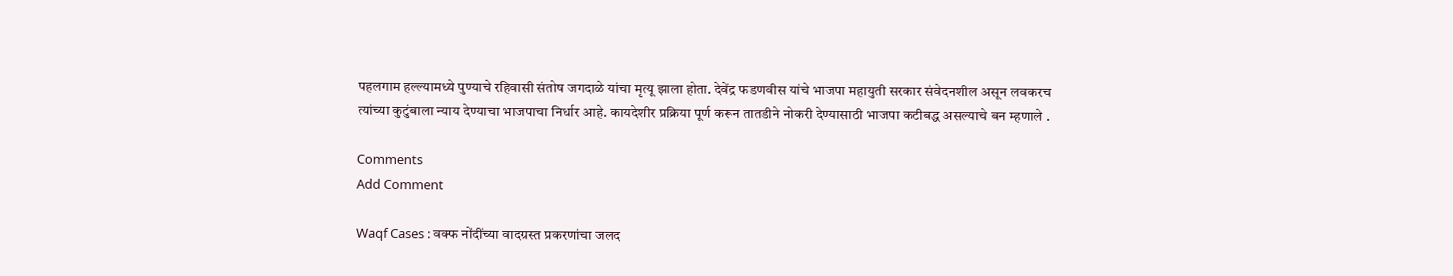पहलगाम हल्ल्यामध्ये पुण्याचे रहिवासी संतोष जगदाळे यांचा मृत्यू झाला होता. देवेंद्र फडणवीस यांचे भाजपा महायुती सरकार संवेदनशील असून लवकरच त्यांच्या कुटुंबाला न्याय देण्याचा भाजपाचा निर्धार आहे. कायदेशीर प्रक्रिया पूर्ण करून तातडीने नोकरी देण्यासाठी भाजपा कटीबद्ध असल्याचे बन म्हणाले .

Comments
Add Comment

Waqf Cases : वक्फ नोंदींच्या वादग्रस्त प्रकरणांचा जलद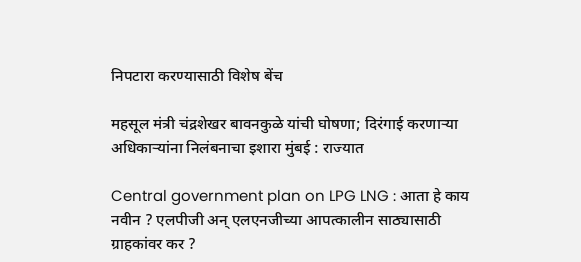निपटारा करण्यासाठी विशेष बेंच

महसूल मंत्री चंद्रशेखर बावनकुळे यांची घोषणा; दिरंगाई करणाऱ्या अधिकाऱ्यांना निलंबनाचा इशारा मुंबई : राज्यात

Central government plan on LPG LNG : आता हे काय नवीन ? एलपीजी अन् एलएनजीच्या आपत्कालीन साठ्यासाठी ग्राहकांवर कर ?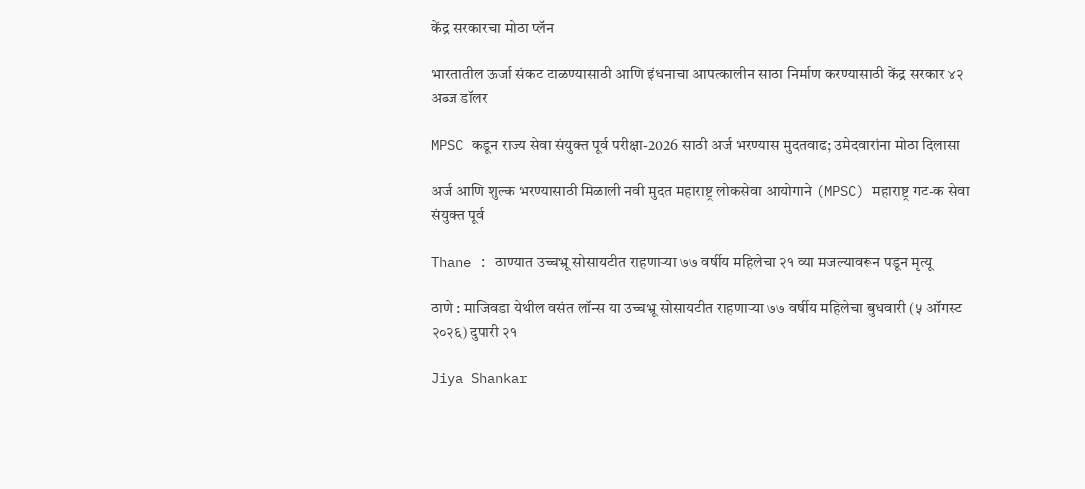केंद्र सरकारचा मोठा प्लॅन

भारतातील ऊर्जा संकट टाळण्यासाठी आणि इंधनाचा आपत्कालीन साठा निर्माण करण्यासाठी केंद्र सरकार ४२ अब्ज डॉलर

MPSC कडून राज्य सेवा संयुक्त पूर्व परीक्षा-2026 साठी अर्ज भरण्यास मुदतवाढ; उमेदवारांना मोठा दिलासा

अर्ज आणि शुल्क भरण्यासाठी मिळाली नवी मुदत महाराष्ट्र लोकसेवा आयोगाने (MPSC) महाराष्ट्र गट-क सेवा संयुक्त पूर्व

Thane : ठाण्यात उच्चभ्रू सोसायटीत राहणाऱ्या ७७ वर्षीय महिलेचा २१ व्या मजल्यावरून पडून मृत्यू

ठाणे : माजिवडा येथील वसंत लॉन्स या उच्चभ्रू सोसायटीत राहणाऱ्या ७७ वर्षीय महिलेचा बुधवारी (५ ऑगस्ट २०२६) दुपारी २१

Jiya Shankar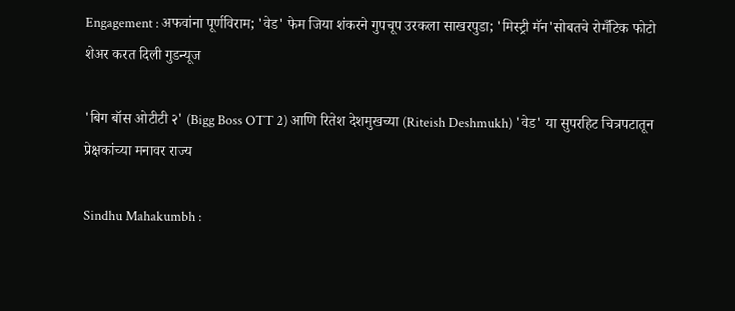Engagement : अफवांना पूर्णविराम; 'वेड' फेम जिया शंकरने गुपचूप उरकला साखरपुडा; 'मिस्ट्री मॅन'सोबतचे रोमँटिक फोटो शेअर करत दिली गुडन्यूज

'बिग बॉस ओटीटी २' (Bigg Boss OTT 2) आणि रितेश देशमुखच्या (Riteish Deshmukh) 'वेड' या सुपरहिट चित्रपटातून प्रेक्षकांच्या मनावर राज्य

Sindhu Mahakumbh :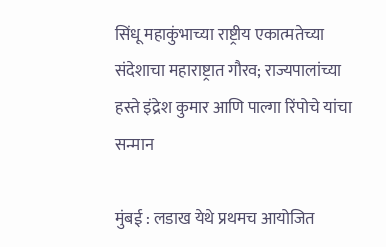सिंधू महाकुंभाच्या राष्ट्रीय एकात्मतेच्या संदेशाचा महाराष्ट्रात गौरव; राज्यपालांच्या हस्ते इंद्रेश कुमार आणि पाल्गा रिंपोचे यांचा सन्मान

मुंबई : लडाख येथे प्रथमच आयोजित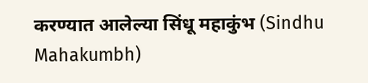करण्यात आलेल्या सिंधू महाकुंभ (Sindhu Mahakumbh)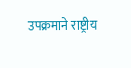उपक्रमाने राष्ट्रीय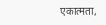एकात्मता,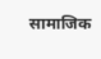सामाजिक